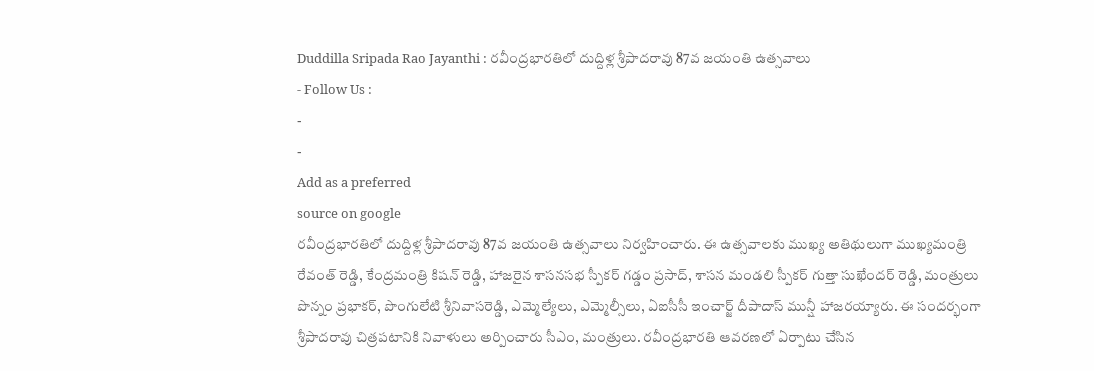Duddilla Sripada Rao Jayanthi : రవీంద్రభారతిలో దుద్దిళ్ల శ్రీపాదరావు 87వ జయంతి ఉత్సవాలు
- Follow Us :
-
-
Add as a preferred
source on google
రవీంద్రభారతిలో దుద్దిళ్ల శ్రీపాదరావు 87వ జయంతి ఉత్సవాలు నిర్వహించారు. ఈ ఉత్సవాలకు ముఖ్య అతిథులుగా ముఖ్యమంత్రి రేవంత్ రెడ్డి, కేంద్రమంత్రి కిషన్ రెడ్డి, హాజరైన శాసనసభ స్పీకర్ గడ్డం ప్రసాద్, శాసన మండలి స్పీకర్ గుత్తా సుఖేందర్ రెడ్డి, మంత్రులు పొన్నం ప్రభాకర్, పొంగులేటి శ్రీనివాసరెడ్డి, ఎమ్మెల్యేలు, ఎమ్మెల్సీలు, ఏఐసీసీ ఇంచార్జ్ దీపాదాస్ మున్షీ హాజరయ్యారు. ఈ సందర్భంగా శ్రీపాదరావు చిత్రపటానికి నివాళులు అర్పించారు సీఎం, మంత్రులు. రవీంద్రభారతి ఆవరణలో ఏర్పాటు చేసిన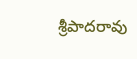శ్రీపాదరావు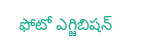ఫోటో ఎగ్జిబిషన్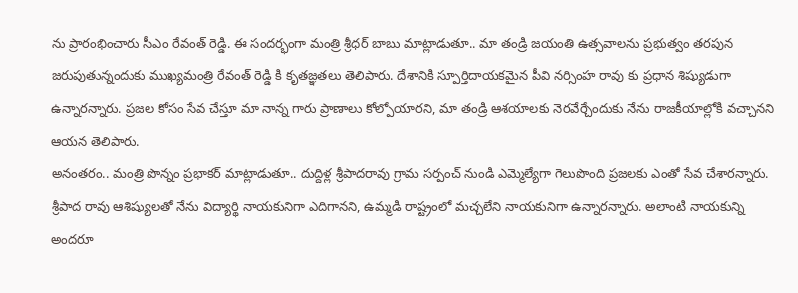ను ప్రారంభించారు సీఎం రేవంత్ రెడ్డి. ఈ సందర్భంగా మంత్రి శ్రీధర్ బాబు మాట్లాడుతూ.. మా తండ్రి జయంతి ఉత్సవాలను ప్రభుత్వం తరపున జరుపుతున్నందుకు ముఖ్యమంత్రి రేవంత్ రెడ్డి కి కృతజ్ఞతలు తెలిపారు. దేశానికి స్పూర్తిదాయకమైన పీవి నర్సింహ రావు కు ప్రధాన శిష్యుడుగా ఉన్నారన్నారు. ప్రజల కోసం సేవ చేస్తూ మా నాన్న గారు ప్రాణాలు కోల్పోయారని, మా తండ్రి ఆశయాలకు నెరవేర్చేందుకు నేను రాజకీయాల్లోకి వచ్చానని ఆయన తెలిపారు.
అనంతరం.. మంత్రి పొన్నం ప్రభాకర్ మాట్లాడుతూ.. దుద్దిళ్ల శ్రీపాదరావు గ్రామ సర్పంచ్ నుండి ఎమ్మెల్యేగా గెలుపొంది ప్రజలకు ఎంతో సేవ చేశారన్నారు. శ్రీపాద రావు ఆశిష్యులతో నేను విద్యార్థి నాయకునిగా ఎదిగానని, ఉమ్మడి రాష్ట్రంలో మచ్చలేని నాయకునిగా ఉన్నారన్నారు. అలాంటి నాయకున్ని అందరూ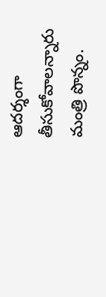ఆదర్శంగా తీసుకోవాలన్నారు మంత్రి పొన్నం.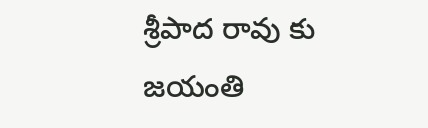శ్రీపాద రావు కు జయంతి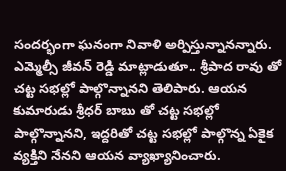సందర్భంగా ఘనంగా నివాళి అర్పిస్తున్నానన్నారు. ఎమ్మెల్సీ జీవన్ రెడ్డి మాట్లాడుతూ.. శ్రీపాద రావు తో చట్ట సభల్లో పాల్గొన్నానని తెలిపారు. ఆయన కుమారుడు శ్రీధర్ బాబు తో చట్ట సభల్లో పాల్గొన్నానని, ఇద్దరితో చట్ట సభల్లో పాల్గొన్న ఏకైక వ్యక్తిని నేనని ఆయన వ్యాఖ్యానించారు.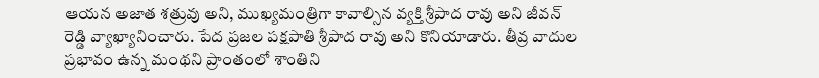ఆయన అజాత శత్రువు అని, ముఖ్యమంత్రిగా కావాల్సిన వ్యక్తి శ్రీపాద రావు అని జీవన్ రెడ్డి వ్యాఖ్యానించారు. పేద ప్రజల పక్షపాతి శ్రీపాద రావు అని కొనియాడారు. తీవ్ర వాదుల ప్రభావం ఉన్న మంథని ప్రాంతంలో శాంతిని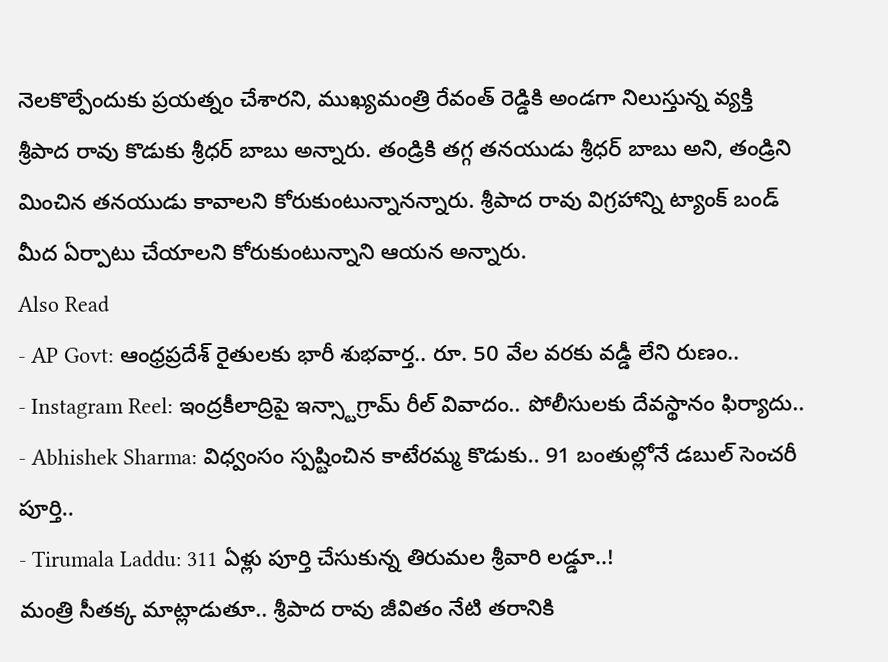నెలకొల్పేందుకు ప్రయత్నం చేశారని, ముఖ్యమంత్రి రేవంత్ రెడ్డికి అండగా నిలుస్తున్న వ్యక్తి శ్రీపాద రావు కొడుకు శ్రీధర్ బాబు అన్నారు. తండ్రికి తగ్గ తనయుడు శ్రీధర్ బాబు అని, తండ్రిని మించిన తనయుడు కావాలని కోరుకుంటున్నానన్నారు. శ్రీపాద రావు విగ్రహాన్ని ట్యాంక్ బండ్ మీద ఏర్పాటు చేయాలని కోరుకుంటున్నాని ఆయన అన్నారు.
Also Read
- AP Govt: ఆంధ్రప్రదేశ్ రైతులకు భారీ శుభవార్త.. రూ. 50 వేల వరకు వడ్డీ లేని రుణం..
- Instagram Reel: ఇంద్రకీలాద్రిపై ఇన్స్టాగ్రామ్ రీల్ వివాదం.. పోలీసులకు దేవస్థానం ఫిర్యాదు..
- Abhishek Sharma: విధ్వంసం స్పష్టించిన కాటేరమ్మ కొడుకు.. 91 బంతుల్లోనే డబుల్ సెంచరీ పూర్తి..
- Tirumala Laddu: 311 ఏళ్లు పూర్తి చేసుకున్న తిరుమల శ్రీవారి లడ్డూ..!
మంత్రి సీతక్క మాట్లాడుతూ.. శ్రీపాద రావు జీవితం నేటి తరానికి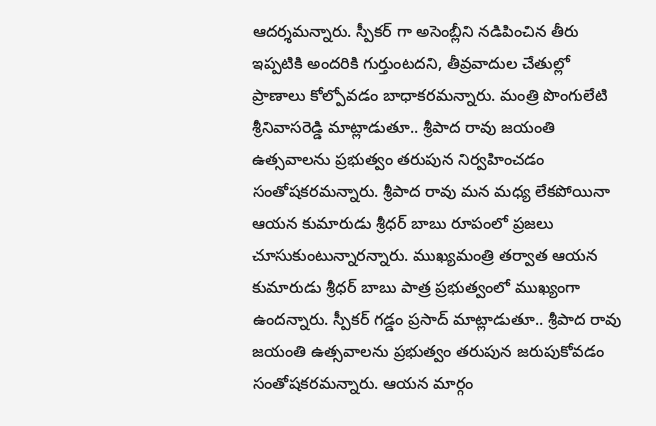ఆదర్శమన్నారు. స్పీకర్ గా అసెంబ్లీని నడిపించిన తీరు ఇప్పటికి అందరికి గుర్తుంటదని, తీవ్రవాదుల చేతుల్లో ప్రాణాలు కోల్పోవడం బాధాకరమన్నారు. మంత్రి పొంగులేటి శ్రీనివాసరెడ్డి మాట్లాడుతూ.. శ్రీపాద రావు జయంతి ఉత్సవాలను ప్రభుత్వం తరుపున నిర్వహించడం సంతోషకరమన్నారు. శ్రీపాద రావు మన మధ్య లేకపోయినా ఆయన కుమారుడు శ్రీధర్ బాబు రూపంలో ప్రజలు చూసుకుంటున్నారన్నారు. ముఖ్యమంత్రి తర్వాత ఆయన కుమారుడు శ్రీధర్ బాబు పాత్ర ప్రభుత్వంలో ముఖ్యంగా ఉందన్నారు. స్పీకర్ గడ్డం ప్రసాద్ మాట్లాడుతూ.. శ్రీపాద రావు జయంతి ఉత్సవాలను ప్రభుత్వం తరుపున జరుపుకోవడం సంతోషకరమన్నారు. ఆయన మార్గం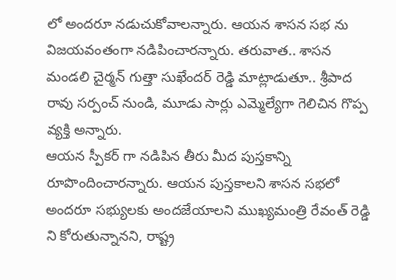లో అందరూ నడుచుకోవాలన్నారు. ఆయన శాసన సభ ను విజయవంతంగా నడిపించారన్నారు. తరువాత.. శాసన మండలి చైర్మన్ గుత్తా సుఖేందర్ రెడ్డి మాట్లాడుతూ.. శ్రీపాద రావు సర్పంచ్ నుండి, మూడు సార్లు ఎమ్మెల్యేగా గెలిచిన గొప్ప వ్యక్తి అన్నారు.
ఆయన స్పీకర్ గా నడిపిన తీరు మీద పుస్తకాన్ని రూపొందించారన్నారు. ఆయన పుస్తకాలని శాసన సభలో అందరూ సభ్యులకు అందజేయాలని ముఖ్యమంత్రి రేవంత్ రెడ్డి ని కోరుతున్నానని, రాష్ట్ర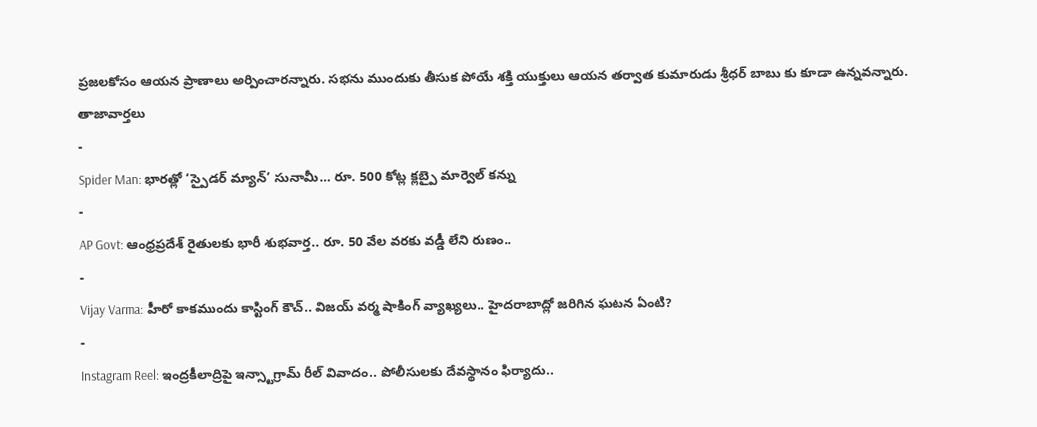ప్రజలకోసం ఆయన ప్రాణాలు అర్పించారన్నారు. సభను ముందుకు తీసుక పోయే శక్తి యుక్తులు ఆయన తర్వాత కుమారుడు శ్రీధర్ బాబు కు కూడా ఉన్నవన్నారు.
తాజావార్తలు
-
Spider Man: భారత్లో ‘స్పైడర్ మ్యాన్’ సునామీ… రూ. 500 కోట్ల క్లబ్పై మార్వెల్ కన్ను
-
AP Govt: ఆంధ్రప్రదేశ్ రైతులకు భారీ శుభవార్త.. రూ. 50 వేల వరకు వడ్డీ లేని రుణం..
-
Vijay Varma: హీరో కాకముందు కాస్టింగ్ కౌచ్.. విజయ్ వర్మ షాకింగ్ వ్యాఖ్యలు.. హైదరాబాద్లో జరిగిన ఘటన ఏంటి?
-
Instagram Reel: ఇంద్రకీలాద్రిపై ఇన్స్టాగ్రామ్ రీల్ వివాదం.. పోలీసులకు దేవస్థానం ఫిర్యాదు..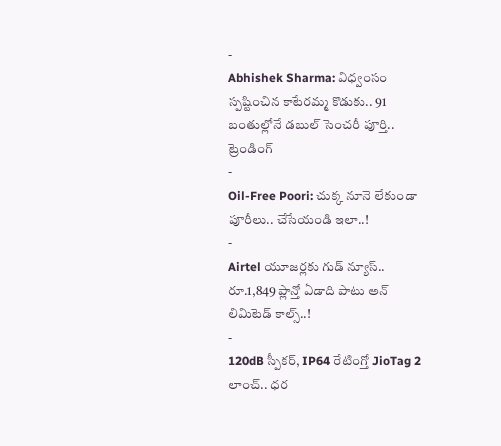-
Abhishek Sharma: విధ్వంసం స్పష్టించిన కాటేరమ్మ కొడుకు.. 91 బంతుల్లోనే డబుల్ సెంచరీ పూర్తి..
ట్రెండింగ్
-
Oil-Free Poori: చుక్క నూనె లేకుండా పూరీలు.. చేసేయండి ఇలా..!
-
Airtel యూజర్లకు గుడ్ న్యూస్.. రూ.1,849 ప్లాన్తో ఏడాది పాటు అన్ లిమిటెడ్ కాల్స్..!
-
120dB స్పీకర్, IP64 రేటింగ్తో JioTag 2 లాంచ్.. ధర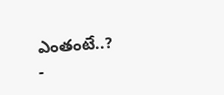ఎంతంటే..?
-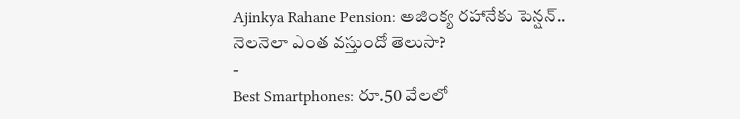Ajinkya Rahane Pension: అజింక్య రహానేకు పెన్షన్.. నెలనెలా ఎంత వస్తుందో తెలుసా?
-
Best Smartphones: రూ.50 వేలలో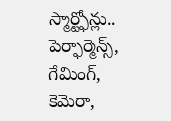స్మార్ట్ఫోన్లు.. పెర్ఫార్మెన్స్, గేమింగ్, కెమెరా,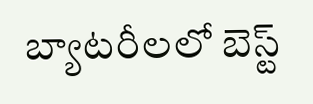బ్యాటరీలలో బెస్ట్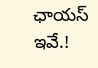ఛాయస్ ఇవే.!